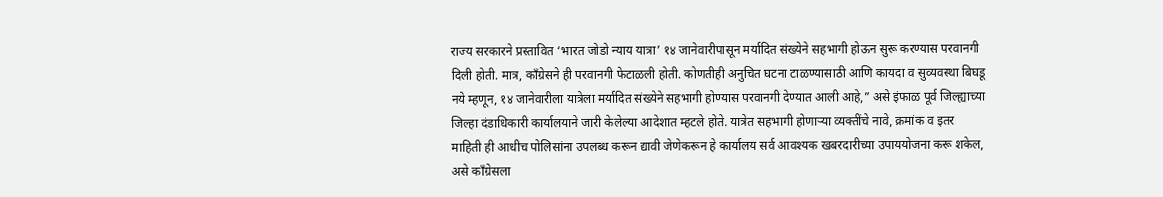राज्य सरकारने प्रस्तावित ‘भारत जोडो न्याय यात्रा’ १४ जानेवारीपासून मर्यादित संख्येने सहभागी होऊन सुरू करण्यास परवानगी दिली होती. मात्र, काँग्रेसने ही परवानगी फेटाळली होती. कोणतीही अनुचित घटना टाळण्यासाठी आणि कायदा व सुव्यवस्था बिघडू नये म्हणून, १४ जानेवारीला यात्रेला मर्यादित संख्येने सहभागी होण्यास परवानगी देण्यात आली आहे,” असे इंफाळ पूर्व जिल्ह्याच्या जिल्हा दंडाधिकारी कार्यालयाने जारी केलेल्या आदेशात म्हटले होते. यात्रेत सहभागी होणाऱ्या व्यक्तींचे नावे, क्रमांक व इतर माहिती ही आधीच पोलिसांना उपलब्ध करून द्यावी जेणेकरून हे कार्यालय सर्व आवश्यक खबरदारीच्या उपाययोजना करू शकेल, असे काँग्रेसला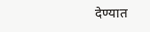देण्यात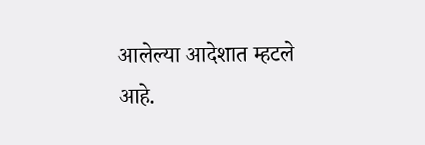आलेल्या आदेशात म्हटले आहे.